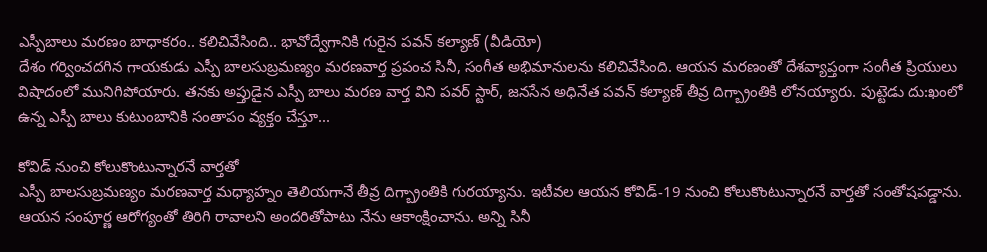ఎస్పీబాలు మరణం బాధాకరం.. కలిచివేసింది.. భావోద్వేగానికి గురైన పవన్ కల్యాణ్ (వీడియో)
దేశం గర్వించదగిన గాయకుడు ఎస్పీ బాలసుబ్రమణ్యం మరణవార్త ప్రపంచ సినీ, సంగీత అభిమానులను కలిచివేసింది. ఆయన మరణంతో దేశవ్యాప్తంగా సంగీత ప్రియులు విషాదంలో మునిగిపోయారు. తనకు అప్తుడైన ఎస్పీ బాలు మరణ వార్త విని పవర్ స్టార్, జనసేన అధినేత పవన్ కల్యాణ్ తీవ్ర దిగ్బ్రాంతికి లోనయ్యారు. పుట్టెడు దు:ఖంలో ఉన్న ఎస్పీ బాలు కుటుంబానికి సంతాపం వ్యక్తం చేస్తూ...

కోవిడ్ నుంచి కోలుకొంటున్నారనే వార్తతో
ఎస్పీ బాలసుబ్రమణ్యం మరణవార్త మధ్యాహ్నం తెలియగానే తీవ్ర దిగ్బ్రాంతికి గురయ్యాను. ఇటీవల ఆయన కోవిడ్-19 నుంచి కోలుకొంటున్నారనే వార్తతో సంతోషపడ్డాను. ఆయన సంపూర్ణ ఆరోగ్యంతో తిరిగి రావాలని అందరితోపాటు నేను ఆకాంక్షించాను. అన్ని సినీ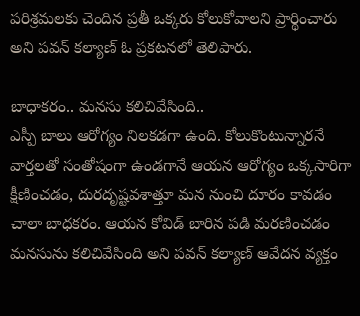పరిశ్రమలకు చెందిన ప్రతీ ఒక్కరు కోలుకోవాలని ప్రార్థించారు అని పవన్ కల్యాణ్ ఓ ప్రకటనలో తెలిపారు.

బాధాకరం.. మనసు కలిచివేసింది..
ఎస్పీ బాలు ఆరోగ్యం నిలకడగా ఉంది. కోలుకొంటున్నారనే వార్తలతో సంతోషంగా ఉండగానే ఆయన ఆరోగ్యం ఒక్కసారిగా క్షీణించడం, దురదృష్టవశాత్తూ మన నుంచి దూరం కావడం చాలా బాధకరం. ఆయన కోవిడ్ బారిన పడి మరణించడం మనసును కలిచివేసింది అని పవన్ కల్యాణ్ ఆవేదన వ్యక్తం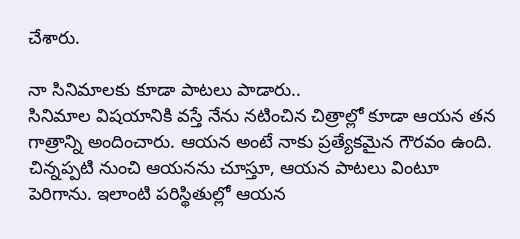చేశారు.

నా సినిమాలకు కూడా పాటలు పాడారు..
సినిమాల విషయానికి వస్తే నేను నటించిన చిత్రాల్లో కూడా ఆయన తన గాత్రాన్ని అందించారు. ఆయన అంటే నాకు ప్రత్యేకమైన గౌరవం ఉంది. చిన్నప్పటి నుంచి ఆయనను చూస్తూ, ఆయన పాటలు వింటూ పెరిగాను. ఇలాంటి పరిస్థితుల్లో ఆయన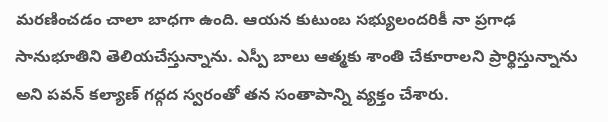మరణించడం చాలా బాధగా ఉంది. ఆయన కుటుంబ సభ్యులందరికీ నా ప్రగాఢ సానుభూతిని తెలియచేస్తున్నాను. ఎస్పీ బాలు ఆత్మకు శాంతి చేకూరాలని ప్రార్థిస్తున్నాను అని పవన్ కల్యాణ్ గద్గద స్వరంతో తన సంతాపాన్ని వ్యక్తం చేశారు.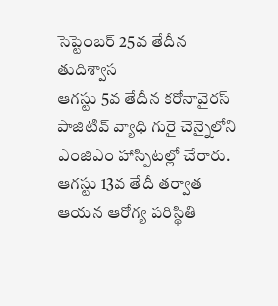సెప్టెంబర్ 25వ తేదీన తుదిశ్వాస
ఆగస్టు 5వ తేదీన కరోనావైరస్ పాజిటివ్ వ్యాధి గురై చెన్నైలోని ఎంజిఎం హాస్పిటల్లో చేరారు. ఆగస్టు 13వ తేదీ తర్వాత ఆయన ఆరోగ్య పరిస్థితి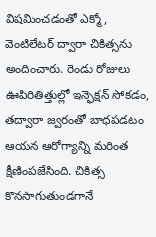విషమించడంతో ఎక్మో, వెంటిలేటర్ ద్వారా చికిత్సను అందించారు. రెండు రోజులు ఊపిరితిత్తుల్లో ఇన్ఫెక్షన్ సోకడం, తద్వారా జ్వరంతో బాధపడటం ఆయన ఆరోగ్యాన్ని మరింత క్షీణింపజేసింది. చికిత్స కొనసాగుతుండగానే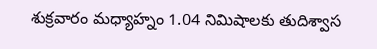శుక్రవారం మధ్యాహ్నం 1.04 నిమిషాలకు తుదిశ్వాస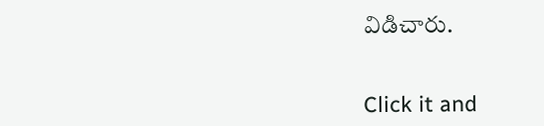విడిచారు.


Click it and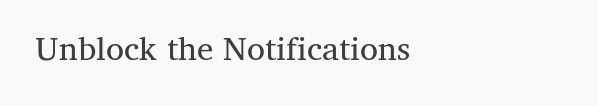Unblock the Notifications